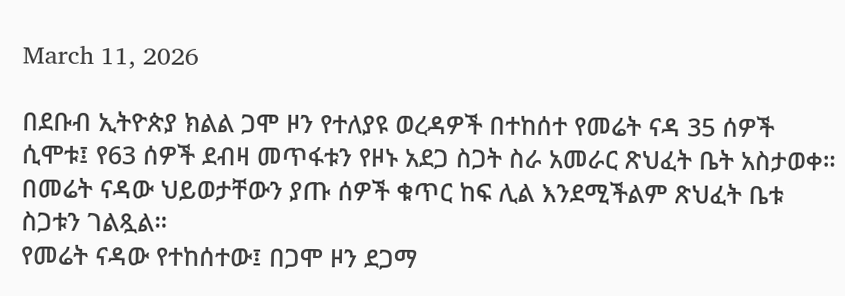March 11, 2026

በደቡብ ኢትዮጵያ ክልል ጋሞ ዞን የተለያዩ ወረዳዎች በተከሰተ የመሬት ናዳ 35 ሰዎች ሲሞቱ፤ የ63 ሰዎች ደብዛ መጥፋቱን የዞኑ አደጋ ስጋት ስራ አመራር ጽህፈት ቤት አስታወቀ። በመሬት ናዳው ህይወታቸውን ያጡ ሰዎች ቁጥር ከፍ ሊል እንደሚችልም ጽህፈት ቤቱ ስጋቱን ገልጿል።
የመሬት ናዳው የተከሰተው፤ በጋሞ ዞን ደጋማ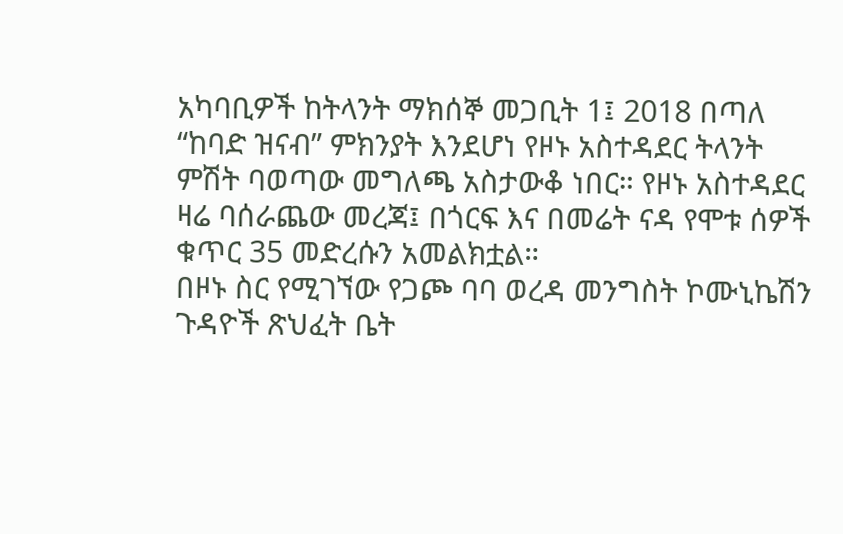አካባቢዎች ከትላንት ማክሰኞ መጋቢት 1፤ 2018 በጣለ “ከባድ ዝናብ” ምክንያት እንደሆነ የዞኑ አስተዳደር ትላንት ምሽት ባወጣው መግለጫ አስታውቆ ነበር። የዞኑ አስተዳደር ዛሬ ባሰራጨው መረጃ፤ በጎርፍ እና በመሬት ናዳ የሞቱ ሰዎች ቁጥር 35 መድረሱን አመልክቷል።
በዞኑ ስር የሚገኘው የጋጮ ባባ ወረዳ መንግስት ኮሙኒኬሽን ጉዳዮች ጽህፈት ቤት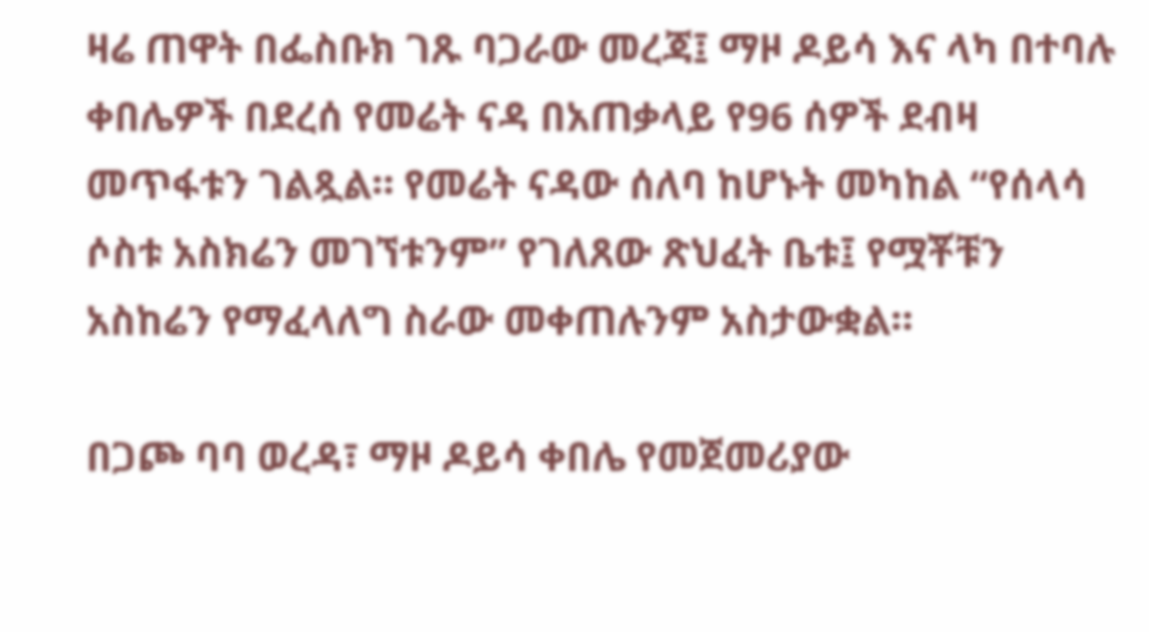ዛሬ ጠዋት በፌስቡክ ገጹ ባጋራው መረጃ፤ ማዞ ዶይሳ እና ላካ በተባሉ ቀበሌዎች በደረሰ የመሬት ናዳ በአጠቃላይ የ96 ሰዎች ደብዛ መጥፋቱን ገልጿል። የመሬት ናዳው ሰለባ ከሆኑት መካከል “የሰላሳ ሶስቱ አስክሬን መገኘቱንም” የገለጸው ጽህፈት ቤቱ፤ የሟቾቹን አስከሬን የማፈላለግ ስራው መቀጠሉንም አስታውቋል።

በጋጮ ባባ ወረዳ፣ ማዞ ዶይሳ ቀበሌ የመጀመሪያው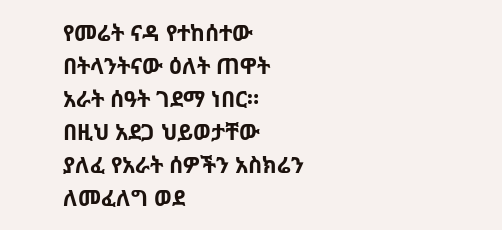የመሬት ናዳ የተከሰተው በትላንትናው ዕለት ጠዋት አራት ሰዓት ገደማ ነበር። በዚህ አደጋ ህይወታቸው ያለፈ የአራት ሰዎችን አስክሬን ለመፈለግ ወደ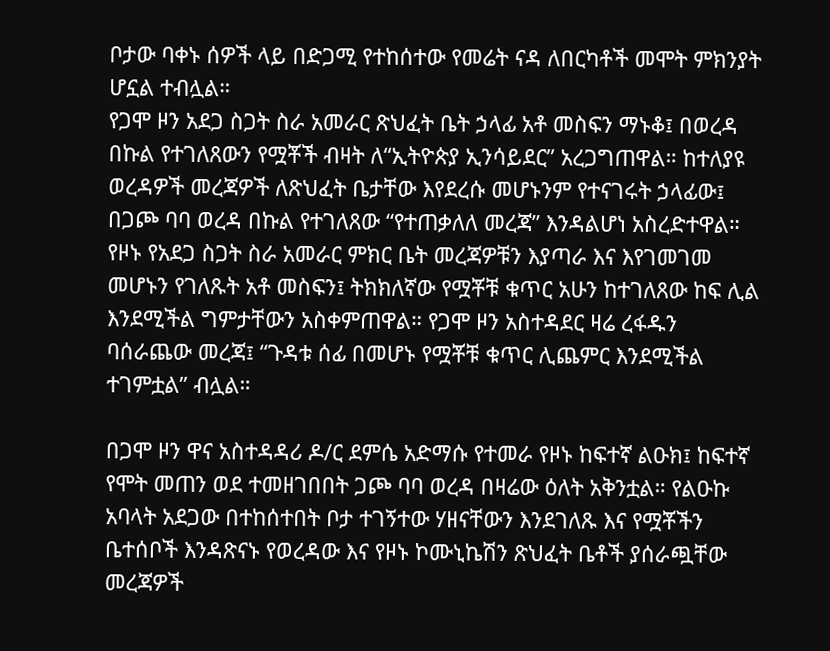ቦታው ባቀኑ ሰዎች ላይ በድጋሚ የተከሰተው የመሬት ናዳ ለበርካቶች መሞት ምክንያት ሆኗል ተብሏል።
የጋሞ ዞን አደጋ ስጋት ስራ አመራር ጽህፈት ቤት ኃላፊ አቶ መስፍን ማኑቆ፤ በወረዳ በኩል የተገለጸውን የሟቾች ብዛት ለ“ኢትዮጵያ ኢንሳይደር” አረጋግጠዋል። ከተለያዩ ወረዳዎች መረጃዎች ለጽህፈት ቤታቸው እየደረሱ መሆኑንም የተናገሩት ኃላፊው፤ በጋጮ ባባ ወረዳ በኩል የተገለጸው “የተጠቃለለ መረጃ” እንዳልሆነ አስረድተዋል።
የዞኑ የአደጋ ስጋት ስራ አመራር ምክር ቤት መረጃዎቹን እያጣራ እና እየገመገመ መሆኑን የገለጹት አቶ መስፍን፤ ትክክለኛው የሟቾቹ ቁጥር አሁን ከተገለጸው ከፍ ሊል እንደሚችል ግምታቸውን አስቀምጠዋል። የጋሞ ዞን አስተዳደር ዛሬ ረፋዱን ባሰራጨው መረጃ፤ “ጉዳቱ ሰፊ በመሆኑ የሟቾቹ ቁጥር ሊጨምር እንደሚችል ተገምቷል” ብሏል።

በጋሞ ዞን ዋና አስተዳዳሪ ዶ/ር ደምሴ አድማሱ የተመራ የዞኑ ከፍተኛ ልዑክ፤ ከፍተኛ የሞት መጠን ወደ ተመዘገበበት ጋጮ ባባ ወረዳ በዛሬው ዕለት አቅንቷል። የልዑኩ አባላት አደጋው በተከሰተበት ቦታ ተገኝተው ሃዘናቸውን እንደገለጹ እና የሟቾችን ቤተሰቦች እንዳጽናኑ የወረዳው እና የዞኑ ኮሙኒኬሽን ጽህፈት ቤቶች ያሰራጯቸው መረጃዎች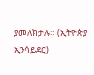ያመለክታሉ። (ኢትዮጵያ ኢንሳይደር)